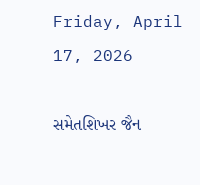Friday, April 17, 2026

સમેતશિખર જૈન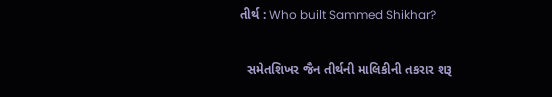તીર્થ : Who built Sammed Shikhar?

  સમેતશિખર જૈન તીર્થની માલિકીની તકરાર શરૂ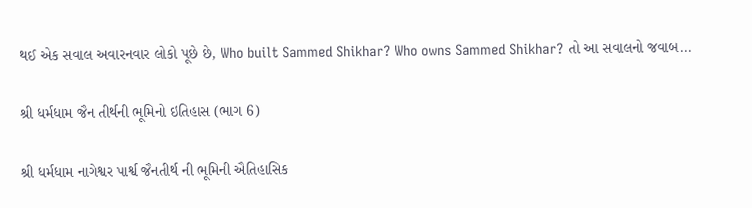થઈ એક સવાલ અવારનવાર લોકો પૂછે છે, Who built Sammed Shikhar? Who owns Sammed Shikhar? તો આ સવાલનો જવાબ...

શ્રી ધર્મધામ જૈન તીર્થની ભૂમિનો ઇતિહાસ (ભાગ 6)

શ્રી ધર્મધામ નાગેશ્વર પાર્શ્વ જૈનતીર્થ ની ભૂમિની ઐતિહાસિક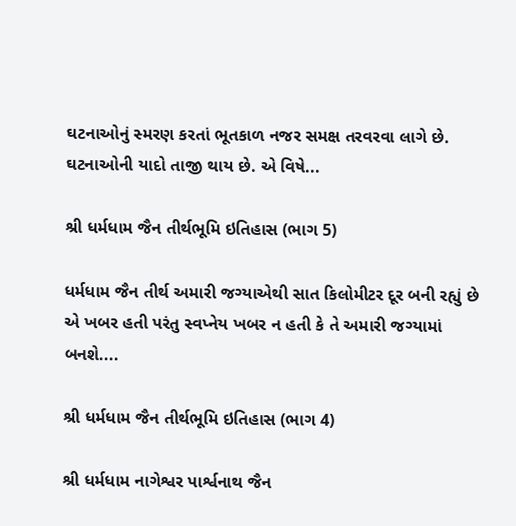ઘટનાઓનું સ્મરણ કરતાં ભૂતકાળ નજર સમક્ષ તરવરવા લાગે છે. ઘટનાઓની યાદો તાજી થાય છે. એ વિષે...

શ્રી ધર્મધામ જૈન તીર્થભૂમિ ઇતિહાસ (ભાગ 5)

ધર્મધામ જૈન તીર્થ અમારી જગ્યાએથી સાત કિલોમીટર દૂર બની રહ્યું છે એ ખબર હતી પરંતુ સ્વપ્નેય ખબર ન હતી કે તે અમારી જગ્યામાં બનશે....

શ્રી ધર્મધામ જૈન તીર્થભૂમિ ઇતિહાસ (ભાગ 4)

શ્રી ધર્મધામ નાગેશ્વર પાર્શ્વનાથ જૈન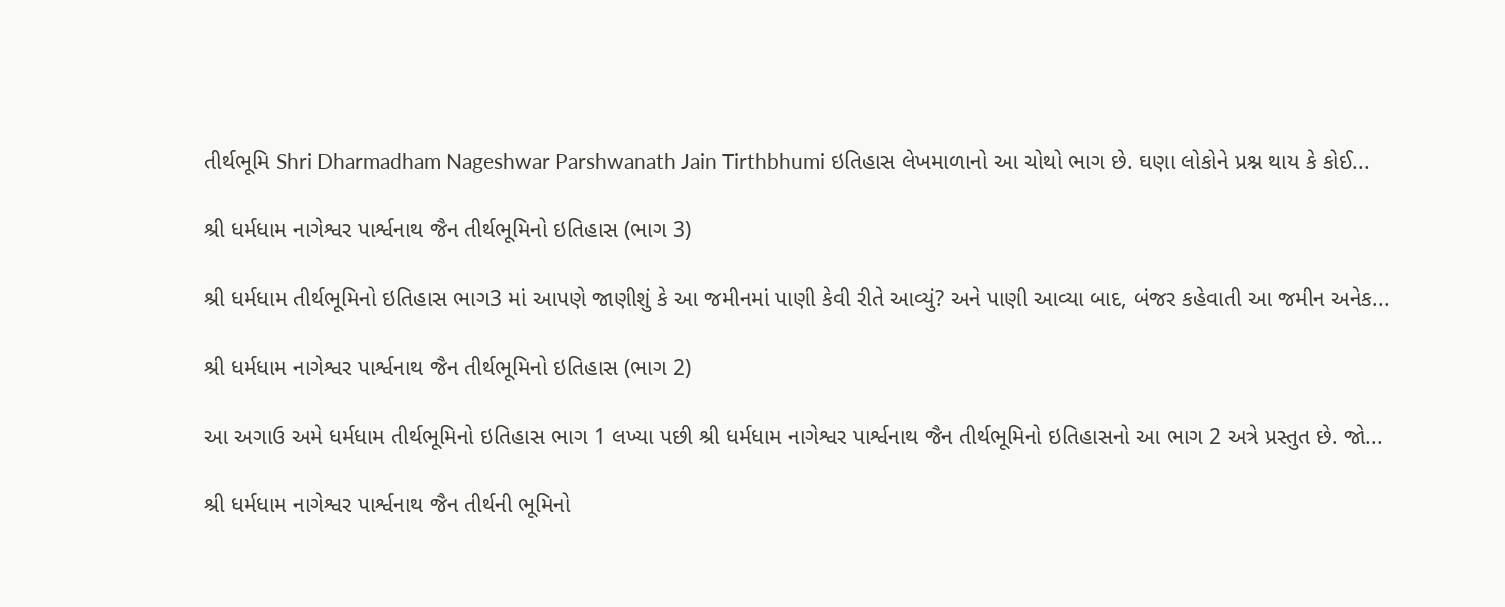તીર્થભૂમિ Shri Dharmadham Nageshwar Parshwanath Jain Tirthbhumi ઇતિહાસ લેખમાળાનો આ ચોથો ભાગ છે. ઘણા લોકોને પ્રશ્ન થાય કે કોઈ...

શ્રી ધર્મધામ નાગેશ્વર પાર્શ્વનાથ જૈન તીર્થભૂમિનો ઇતિહાસ (ભાગ 3)

શ્રી ધર્મધામ તીર્થભૂમિનો ઇતિહાસ ભાગ3 માં આપણે જાણીશું કે આ જમીનમાં પાણી કેવી રીતે આવ્યું? અને પાણી આવ્યા બાદ, બંજર કહેવાતી આ જમીન અનેક...

શ્રી ધર્મધામ નાગેશ્વર પાર્શ્વનાથ જૈન તીર્થભૂમિનો ઇતિહાસ (ભાગ 2)

આ અગાઉ અમે ધર્મધામ તીર્થભૂમિનો ઇતિહાસ ભાગ 1 લખ્યા પછી શ્રી ધર્મધામ નાગેશ્વર પાર્શ્વનાથ જૈન તીર્થભૂમિનો ઇતિહાસનો આ ભાગ 2 અત્રે પ્રસ્તુત છે. જો...

શ્રી ધર્મધામ નાગેશ્વર પાર્શ્વનાથ જૈન તીર્થની ભૂમિનો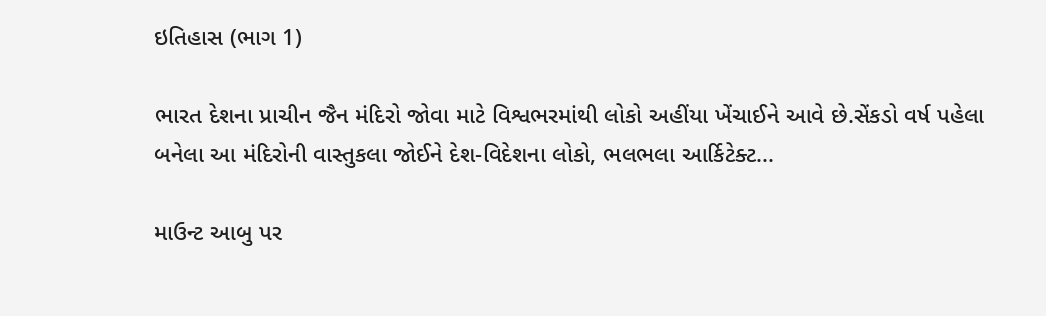ઇતિહાસ (ભાગ 1)

ભારત દેશના પ્રાચીન જૈન મંદિરો જોવા માટે વિશ્વભરમાંથી લોકો અહીંયા ખેંચાઈને આવે છે.સેંકડો વર્ષ પહેલા બનેલા આ મંદિરોની વાસ્તુકલા જોઈને દેશ-વિદેશના લોકો, ભલભલા આર્કિટેક્ટ...

માઉન્ટ આબુ પર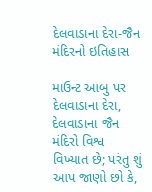દેલવાડાના દેરા-જૈન મંદિરનો ઇતિહાસ

માઉન્ટ આબુ પર દેલવાડાના દેરા, દેલવાડાના જૈન મંદિરો વિશ્વ વિખ્યાત છે; પરંતુ શું આપ જાણો છો કે,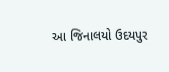આ જિનાલયો ઉદયપુર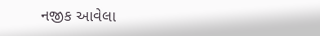નજીક આવેલા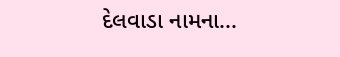દેલવાડા નામના...